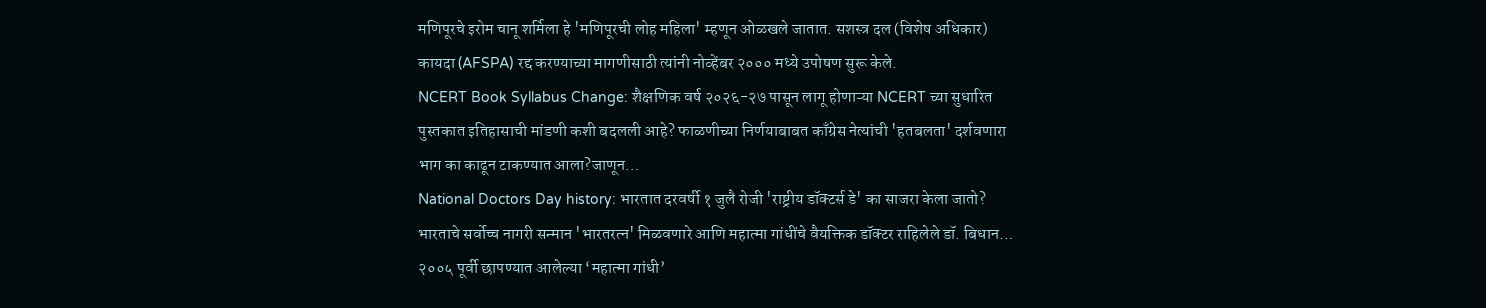मणिपूरचे इरोम चानू शर्मिला हे 'मणिपूरची लोह महिला' म्हणून ओळखले जातात. सशस्त्र दल (विशेष अधिकार) कायदा (AFSPA) रद्द करण्याच्या मागणीसाठी त्यांनी नोव्हेंबर २००० मध्ये उपोषण सुरू केले.
NCERT Book Syllabus Change: शैक्षणिक वर्ष २०२६-२७ पासून लागू होणाऱ्या NCERT च्या सुधारित पुस्तकात इतिहासाची मांडणी कशी बदलली आहे? फाळणीच्या निर्णयाबाबत काँग्रेस नेत्यांची 'हतबलता' दर्शवणारा भाग का काढून टाकण्यात आला?जाणून…
National Doctors Day history: भारतात दरवर्षी १ जुलै रोजी 'राष्ट्रीय डॉक्टर्स डे' का साजरा केला जातो? भारताचे सर्वोच्च नागरी सन्मान 'भारतरत्न' मिळवणारे आणि महात्मा गांधींचे वैयक्तिक डॉक्टर राहिलेले डॉ. बिधान…
२००५ पूर्वी छापण्यात आलेल्या ‘महात्मा गांधी’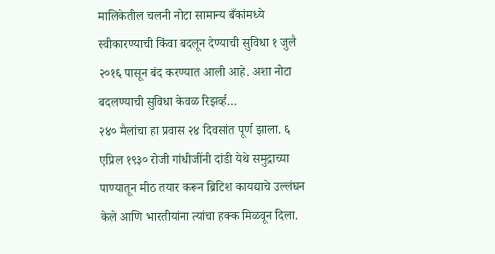मालिकेतील चलनी नोटा सामान्य बँकांमध्ये स्वीकारण्याची किंवा बदलून देण्याची सुविधा १ जुलै २०१६ पासून बंद करण्यात आली आहे. अशा नोटा बदलण्याची सुविधा केवळ रिझर्व्ह…
२४० मैलांचा हा प्रवास २४ दिवसांत पूर्ण झाला. ६ एप्रिल १९३० रोजी गांधीजींनी दांडी येथे समुद्राच्या पाण्यातून मीठ तयार करून ब्रिटिश कायद्याचे उल्लंघन केले आणि भारतीयांना त्यांचा हक्क मिळवून दिला.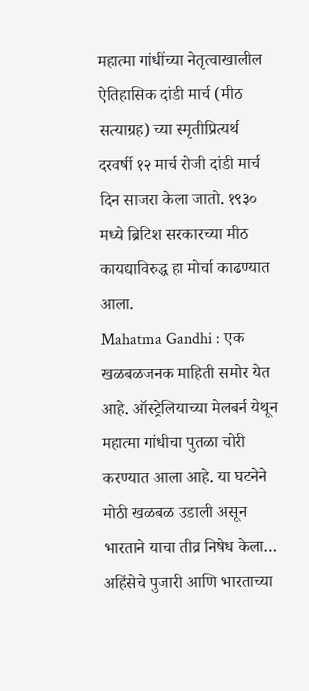महात्मा गांधींच्या नेतृत्वाखालील ऐतिहासिक दांडी मार्च (मीठ सत्याग्रह) च्या स्मृतीप्रित्यर्थ दरवर्षी १२ मार्च रोजी दांडी मार्च दिन साजरा केला जातो. १९३० मध्ये ब्रिटिश सरकारच्या मीठ कायद्याविरुद्ध हा मोर्चा काढण्यात आला.
Mahatma Gandhi : एक खळबळजनक माहिती समोर येत आहे. ऑस्ट्रेलियाच्या मेलबर्न येथून महात्मा गांधीचा पुतळा चोरी करण्यात आला आहे. या घटनेने मोठी खळबळ उडाली असून भारताने याचा तीव्र निषेध केला…
अहिंसेचे पुजारी आणि भारताच्या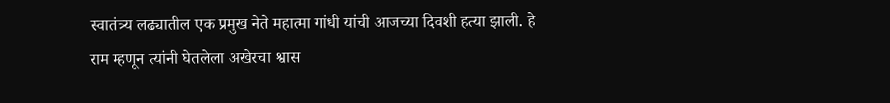स्वातंत्र्य लढ्यातील एक प्रमुख नेते महात्मा गांधी यांची आजच्या दिवशी हत्या झाली. हे राम म्हणून त्यांनी घेतलेला अखेरचा श्वास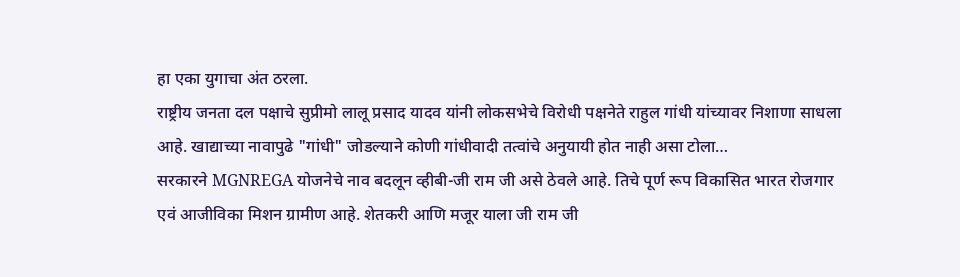हा एका युगाचा अंत ठरला.
राष्ट्रीय जनता दल पक्षाचे सुप्रीमो लालू प्रसाद यादव यांनी लोकसभेचे विरोधी पक्षनेते राहुल गांधी यांच्यावर निशाणा साधला आहे. खाद्याच्या नावापुढे "गांधी" जोडल्याने कोणी गांधीवादी तत्वांचे अनुयायी होत नाही असा टोला…
सरकारने MGNREGA योजनेचे नाव बदलून व्हीबी-जी राम जी असे ठेवले आहे. तिचे पूर्ण रूप विकासित भारत रोजगार एवं आजीविका मिशन ग्रामीण आहे. शेतकरी आणि मजूर याला जी राम जी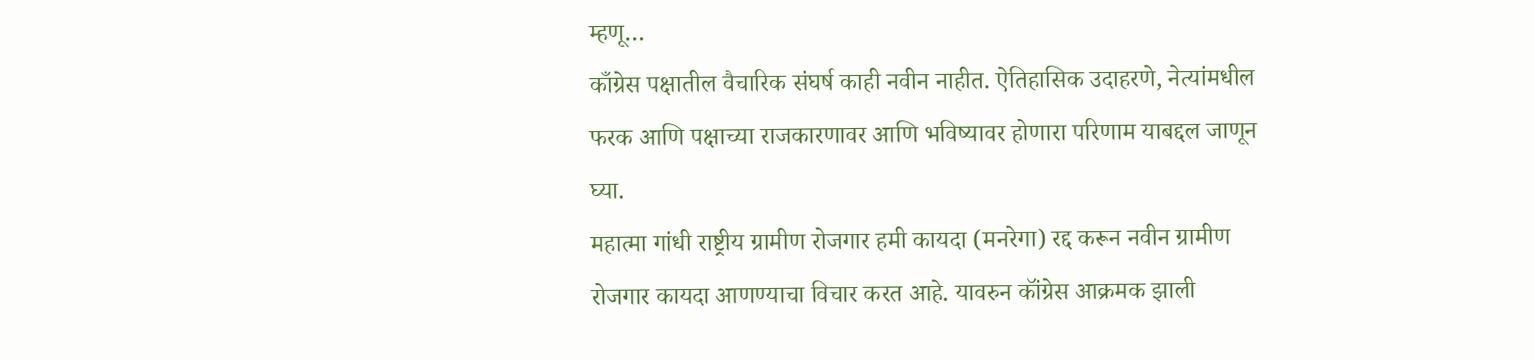म्हणू…
काँग्रेस पक्षातील वैचारिक संघर्ष काही नवीन नाहीत. ऐतिहासिक उदाहरणे, नेत्यांमधील फरक आणि पक्षाच्या राजकारणावर आणि भविष्यावर होणारा परिणाम याबद्दल जाणून घ्या.
महात्मा गांधी राष्ट्रीय ग्रामीण रोजगार हमी कायदा (मनरेगा) रद्द करून नवीन ग्रामीण रोजगार कायदा आणण्याचा विचार करत आहे. यावरुन कॉंग्रेस आक्रमक झाली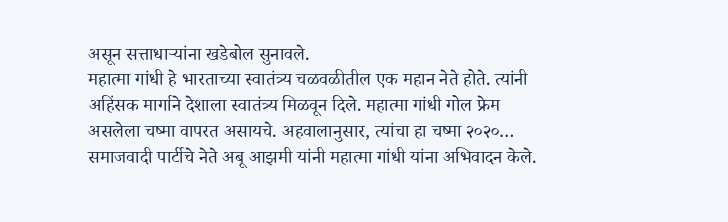असून सत्ताधाऱ्यांना खडेबोल सुनावले.
महात्मा गांधी हे भारताच्या स्वातंत्र्य चळवळीतील एक महान नेते होते. त्यांनी अहिंसक मार्गाने देशाला स्वातंत्र्य मिळवून दिले. महात्मा गांधी गोल फ्रेम असलेला चष्मा वापरत असायचे. अहवालानुसार, त्यांचा हा चष्मा २०२०…
समाजवादी पार्टीचे नेते अबू आझमी यांनी महात्मा गांधी यांना अभिवादन केले.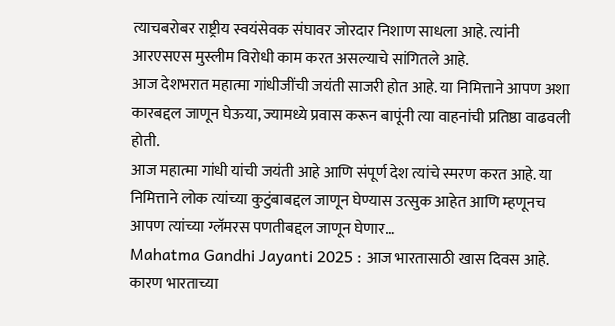त्याचबरोबर राष्ट्रीय स्वयंसेवक संघावर जोरदार निशाण साधला आहे. त्यांनी आरएसएस मुस्लीम विरोधी काम करत असल्याचे सांगितले आहे.
आज देशभरात महात्मा गांधीजींची जयंती साजरी होत आहे. या निमित्ताने आपण अशा कारबद्दल जाणून घेऊया, ज्यामध्ये प्रवास करून बापूंनी त्या वाहनांची प्रतिष्ठा वाढवली होती.
आज महात्मा गांधी यांची जयंती आहे आणि संपूर्ण देश त्यांचे स्मरण करत आहे. या निमित्ताने लोक त्यांच्या कुटुंबाबद्दल जाणून घेण्यास उत्सुक आहेत आणि म्हणूनच आपण त्यांच्या ग्लॅमरस पणतीबद्दल जाणून घेणार…
Mahatma Gandhi Jayanti 2025 : आज भारतासाठी खास दिवस आहे. कारण भारताच्या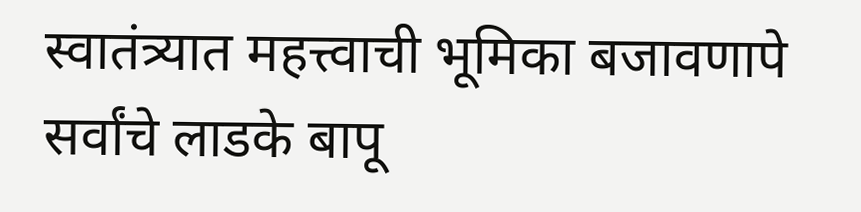स्वातंत्र्यात महत्त्वाची भूमिका बजावणापे सर्वांचे लाडके बापू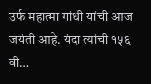उर्फ महात्मा गांधी यांची आज जयंती आहे. यंदा त्यांची १५६ वी…